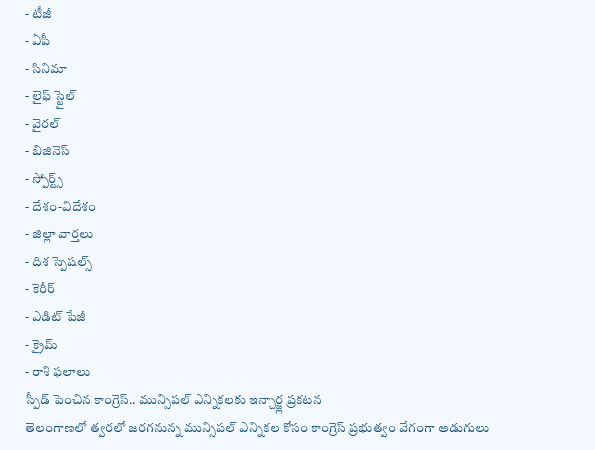- టీజీ
- ఏపీ
- సినిమా
- లైఫ్ స్టైల్
- వైరల్
- బిజినెస్
- స్పోర్ట్స్
- దేశం-విదేశం
- జిల్లా వార్తలు
- దిశ స్పెషల్స్
- కెరీర్
- ఎడిట్ పేజీ
- క్రైమ్
- రాశి ఫలాలు
స్పీడ్ పెంచిన కాంగ్రెస్.. మున్సిపల్ ఎన్నికలకు ఇన్చార్జ్ల ప్రకటన
తెలంగాణలో త్వరలో జరగనున్న మున్సిపల్ ఎన్నికల కోసం కాంగ్రెస్ ప్రభుత్వం వేగంగా అడుగులు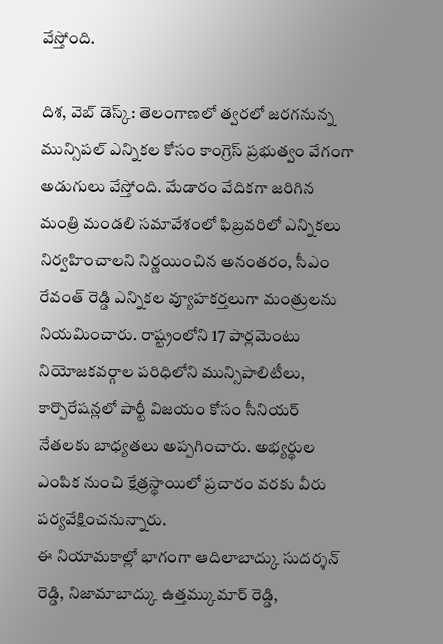వేస్తోంది.

దిశ, వెబ్ డెస్క్: తెలంగాణలో త్వరలో జరగనున్న మున్సిపల్ ఎన్నికల కోసం కాంగ్రెస్ ప్రభుత్వం వేగంగా అడుగులు వేస్తోంది. మేడారం వేదికగా జరిగిన మంత్రి మండలి సమావేశంలో ఫిబ్రవరిలో ఎన్నికలు నిర్వహించాలని నిర్ణయించిన అనంతరం, సీఎం రేవంత్ రెడ్డి ఎన్నికల వ్యూహకర్తలుగా మంత్రులను నియమించారు. రాష్ట్రంలోని 17 పార్లమెంటు నియోజకవర్గాల పరిధిలోని మున్సిపాలిటీలు, కార్పొరేషన్లలో పార్టీ విజయం కోసం సీనియర్ నేతలకు బాధ్యతలు అప్పగించారు. అభ్యర్థుల ఎంపిక నుంచి క్షేత్రస్థాయిలో ప్రచారం వరకు వీరు పర్యవేక్షించనున్నారు.
ఈ నియామకాల్లో భాగంగా ఆదిలాబాద్కు సుదర్శన్ రెడ్డి, నిజామాబాద్కు ఉత్తమ్కుమార్ రెడ్డి,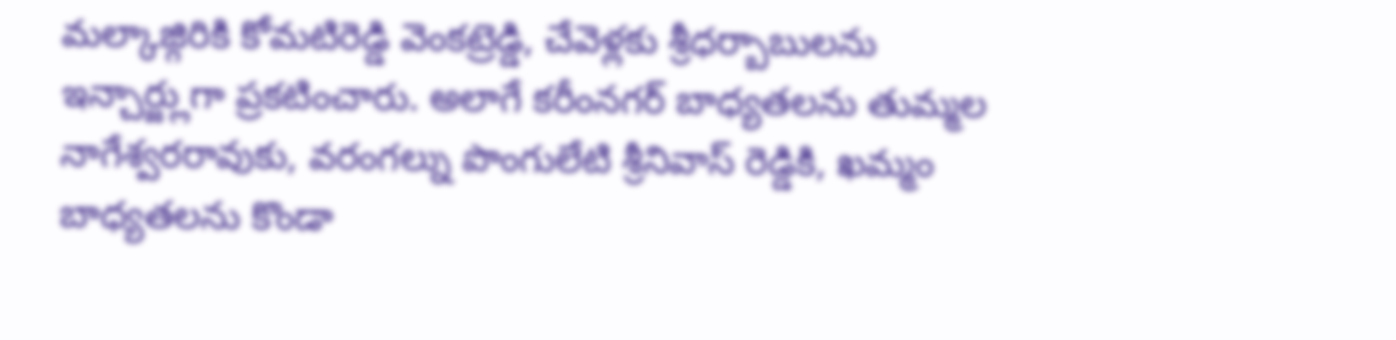మల్కాజ్గిరికి కోమటిరెడ్డి వెంకట్రెడ్డి, చేవెళ్లకు శ్రీధర్బాబులను ఇన్చార్జ్లుగా ప్రకటించారు. అలాగే కరీంనగర్ బాధ్యతలను తుమ్మల నాగేశ్వరరావుకు, వరంగల్ను పొంగులేటి శ్రీనివాస్ రెడ్డికి, ఖమ్మం బాధ్యతలను కొండా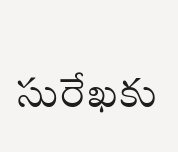సురేఖకు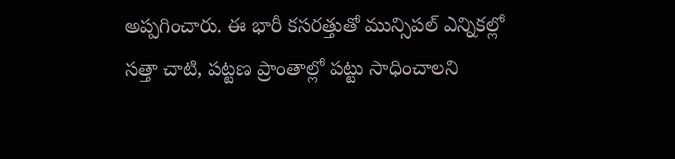అప్పగించారు. ఈ భారీ కసరత్తుతో మున్సిపల్ ఎన్నికల్లో సత్తా చాటి, పట్టణ ప్రాంతాల్లో పట్టు సాధించాలని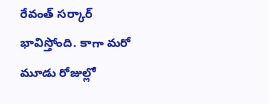రేవంత్ సర్కార్ భావిస్తోంది. కాగా మరో మూడు రోజుల్లో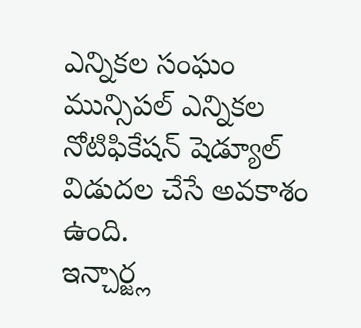ఎన్నికల సంఘం మున్సిపల్ ఎన్నికల నోటిఫికేషన్ షెడ్యూల్ విడుదల చేసే అవకాశం ఉంది.
ఇన్చార్జ్ల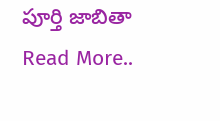పూర్తి జాబితా
Read More..